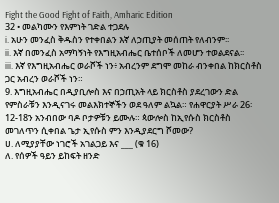Fight the Good Fight of Faith, Amharic Edition
32 • መልካሙን የእምነት ገድል ተጋደሉ
i. አሁን መንፈስ ቅዱስን የተቀበልን እኛ ለኃጢያት መሰጠት የለብንም፡፡
ii. እኛ በመንፈስ አማካኝነት የእግዚአብሔር ቤተሰቦች ለመሆን ተወልደናል፡፡
iii. እኛ የእግዚአብሔር ወራሾች ነን፥ አብረንም ደግሞ መከራ ብንቀበል ከክርስቶስ ጋር አብረን ወራሾች ነን።
9. እግዚአብሔር በዲያቢሎስ እና በኃጢአት ላይ ክርስቶስ ያደረገውን ድል የምስራቹን እንዲናገሩ መልእክተኞችን ወደ ዓለም ልኳል። የሐዋርያት ሥራ 26፡12-18ን አንብበው ባዶ ቦታዎቹን ይሙሉ። ጳውሎስ ከኢየሱስ ክርስቶስ መገለጥን ሲቀበል ጌታ ኢየሱስ ምን እንዲያደርግ ሾመው?
ሀ. ለሚያያቸው ነገሮች አገልጋይ እና ___ (ቁ 16)
ለ. የሰዎች ዓይን ይከፍት ዘንድ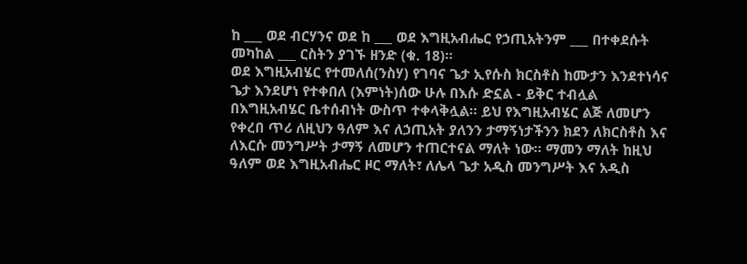ከ ___ ወደ ብርሃንና ወደ ከ ___ ወደ እግዚአብሔር የኃጢአትንም ___ በተቀደሱት መካከል ___ ርስትን ያገኙ ዘንድ (ቁ. 18)።
ወደ እግዚአብሄር የተመለሰ(ንስሃ) የገባና ጌታ ኢየሱስ ክርስቶስ ከሙታን እንደተነሳና ጌታ እንደሆነ የተቀበለ (እምነት)ሰው ሁሉ በእሱ ድኗል - ይቅር ተብሏል በእግዚአብሄር ቤተሰብነት ውስጥ ተቀላቅሏል። ይህ የእግዚአብሄር ልጅ ለመሆን የቀረበ ጥሪ ለዚህን ዓለም እና ለኃጢአት ያለንን ታማኝነታችንን ክደን ለክርስቶስ እና ለእርሱ መንግሥት ታማኝ ለመሆን ተጠርተናል ማለት ነው። ማመን ማለት ከዚህ ዓለም ወደ እግዚአብሔር ዞር ማለት፣ ለሌላ ጌታ አዲስ መንግሥት እና አዲስ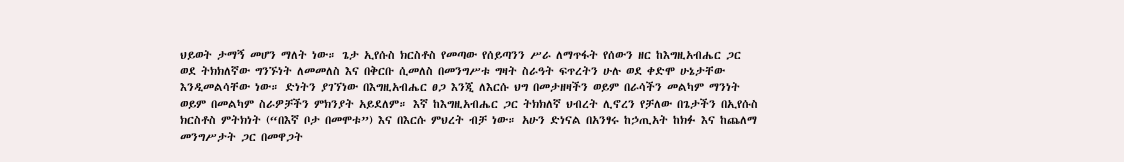ህይወት ታማኝ መሆን ማለት ነው። ጌታ ኢየሱስ ክርስቶስ የመጣው የሰይጣንን ሥራ ለማጥፋት የሰውን ዘር ከእግዚአብሔር ጋር ወደ ትክክለኛው ግንኙነት ለመመለስ እና በቅርቡ ሲመለስ በመንግሥቱ ግዛት ስራዓት ፍጥረትን ሁሉ ወደ ቀድሞ ሁኔታቸው እንዲመልሳቸው ነው። ድነትን ያገኘነው በእግዚአብሔር ፀጋ እንጂ ለእርሱ ህግ በመታዘዛችን ወይም በራሳችን መልካም ማንነት ወይም በመልካም ስራዎቻችን ምክንያት አይደለም። እኛ ከእግዚአብሔር ጋር ትክክለኛ ህብረት ሊኖረን የቻለው በጌታችን በኢየሱስ ክርስቶስ ምትክነት (“በእኛ ቦታ በመሞቱ”) እና በእርሱ ምህረት ብቻ ነው። አሁን ድነናል በአንፃሩ ከኃጢአት ከክፉ እና ከጨለማ መንግሥታት ጋር በመዋጋት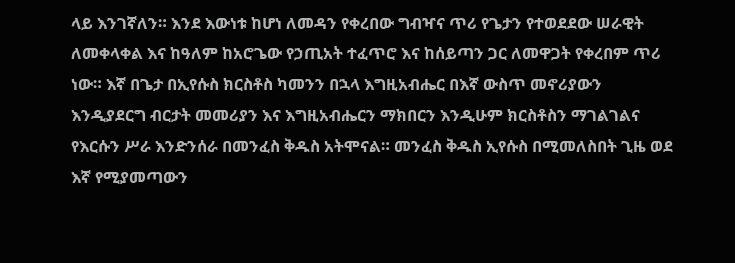ላይ እንገኛለን። እንደ እውነቱ ከሆነ ለመዳን የቀረበው ግብዣና ጥሪ የጌታን የተወደደው ሠራዊት ለመቀላቀል እና ከዓለም ከአሮጌው የኃጢአት ተፈጥሮ እና ከሰይጣን ጋር ለመዋጋት የቀረበም ጥሪ ነው። እኛ በጌታ በኢየሱስ ክርስቶስ ካመንን በኋላ እግዚአብሔር በእኛ ውስጥ መኖሪያውን እንዲያደርግ ብርታት መመሪያን እና እግዚአብሔርን ማክበርን እንዲሁም ክርስቶስን ማገልገልና የእርሱን ሥራ እንድንሰራ በመንፈስ ቅዱስ አትሞናል። መንፈስ ቅዱስ ኢየሱስ በሚመለስበት ጊዜ ወደ እኛ የሚያመጣውን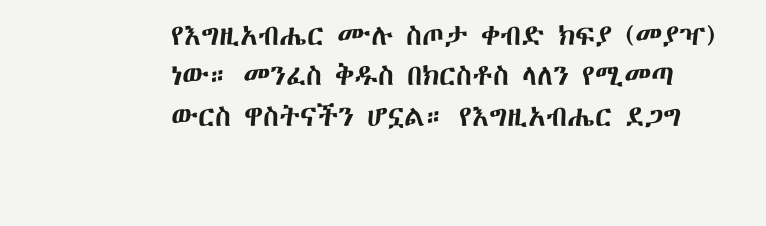የእግዚአብሔር ሙሉ ስጦታ ቀብድ ክፍያ (መያዣ) ነው። መንፈስ ቅዱስ በክርስቶስ ላለን የሚመጣ ውርስ ዋስትናችን ሆኗል። የእግዚአብሔር ደጋግ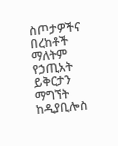ስጦታዎችና በረከቶች ማለትም የኃጢአት ይቅርታን ማግኘት ከዲያቢሎስ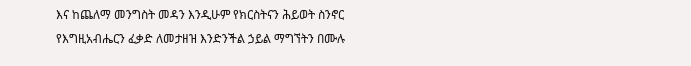እና ከጨለማ መንግስት መዳን እንዲሁም የክርስትናን ሕይወት ስንኖር የእግዚአብሔርን ፈቃድ ለመታዘዝ እንድንችል ኃይል ማግኘትን በሙሉ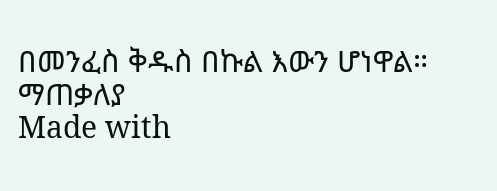በመንፈስ ቅዱስ በኩል እውን ሆነዋል።
ማጠቃለያ
Made with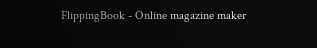FlippingBook - Online magazine maker